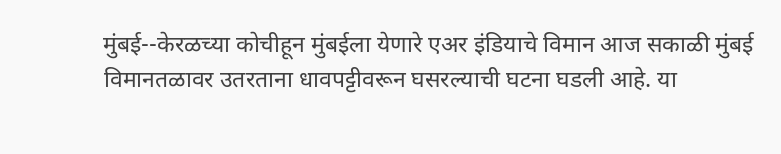मुंबई--केरळच्या कोचीहून मुंबईला येणारे एअर इंडियाचे विमान आज सकाळी मुंबई विमानतळावर उतरताना धावपट्टीवरून घसरल्याची घटना घडली आहे. या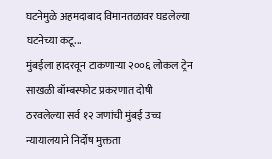घटनेमुळे अहमदाबाद विमानतळावर घडलेल्या घटनेच्या कटू...
मुंबईला हादरवून टाकणाऱ्या २००६ लोकल ट्रेन साखळी बॉम्बस्फोट प्रकरणात दोषी ठरवलेल्या सर्व १२ जणांची मुंबई उच्च न्यायालयाने निर्दोष मुक्तता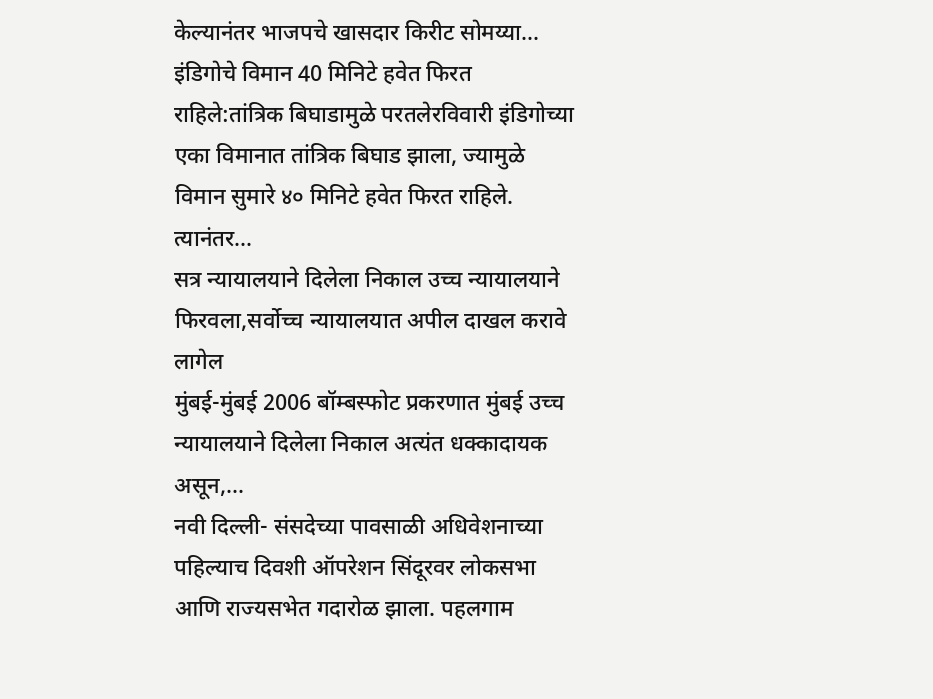केल्यानंतर भाजपचे खासदार किरीट सोमय्या...
इंडिगोचे विमान 40 मिनिटे हवेत फिरत राहिले:तांत्रिक बिघाडामुळे परतलेरविवारी इंडिगोच्या एका विमानात तांत्रिक बिघाड झाला, ज्यामुळे विमान सुमारे ४० मिनिटे हवेत फिरत राहिले. त्यानंतर...
सत्र न्यायालयाने दिलेला निकाल उच्च न्यायालयाने फिरवला,सर्वोच्च न्यायालयात अपील दाखल करावे लागेल
मुंबई-मुंबई 2006 बॉम्बस्फोट प्रकरणात मुंबई उच्च न्यायालयाने दिलेला निकाल अत्यंत धक्कादायक असून,...
नवी दिल्ली- संसदेच्या पावसाळी अधिवेशनाच्या पहिल्याच दिवशी ऑपरेशन सिंदूरवर लोकसभा आणि राज्यसभेत गदारोळ झाला. पहलगाम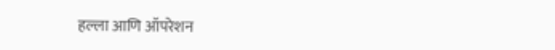हल्ला आणि ऑपरेशन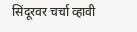सिंदूरवर चर्चा व्हावी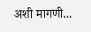अशी मागणी...